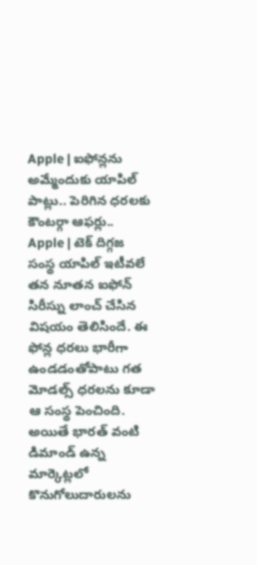Apple | ఐఫోన్లను అమ్మేందుకు యాపిల్ పాట్లు.. పెరిగిన ధరలకు కౌంటర్గా ఆఫర్లు..
Apple | టెక్ దిగ్గజ సంస్థ యాపిల్ ఇటీవలే తన నూతన ఐఫోన్ సిరీస్ను లాంచ్ చేసిన విషయం తెలిసిందే. ఈ ఫోన్ల ధరలు భారీగా ఉండడంతోపాటు గత మోడల్స్ ధరలను కూడా ఆ సంస్థ పెంచింది. అయితే భారత్ వంటి డిమాండ్ ఉన్న మార్కెట్లలో కొనుగోలుదారులను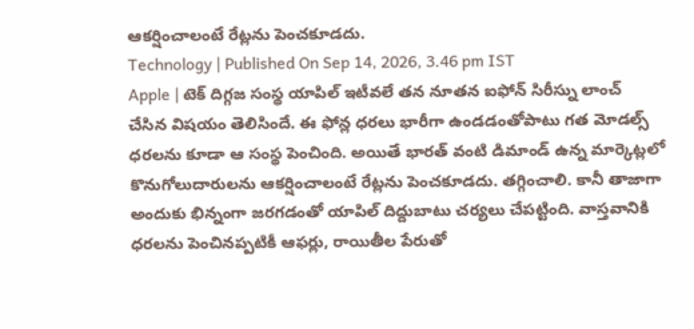ఆకర్షించాలంటే రేట్లను పెంచకూడదు.
Technology | Published On Sep 14, 2026, 3.46 pm IST
Apple | టెక్ దిగ్గజ సంస్థ యాపిల్ ఇటీవలే తన నూతన ఐఫోన్ సిరీస్ను లాంచ్ చేసిన విషయం తెలిసిందే. ఈ ఫోన్ల ధరలు భారీగా ఉండడంతోపాటు గత మోడల్స్ ధరలను కూడా ఆ సంస్థ పెంచింది. అయితే భారత్ వంటి డిమాండ్ ఉన్న మార్కెట్లలో కొనుగోలుదారులను ఆకర్షించాలంటే రేట్లను పెంచకూడదు. తగ్గించాలి. కానీ తాజాగా అందుకు భిన్నంగా జరగడంతో యాపిల్ దిద్దుబాటు చర్యలు చేపట్టింది. వాస్తవానికి ధరలను పెంచినప్పటికీ ఆఫర్లు, రాయితీల పేరుతో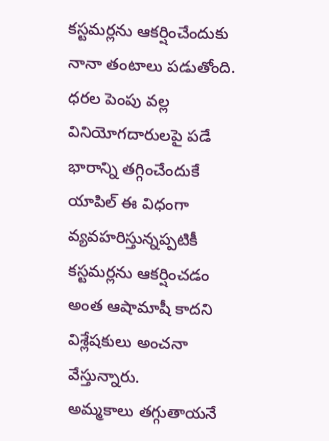కస్టమర్లను ఆకర్షించేందుకు నానా తంటాలు పడుతోంది. ధరల పెంపు వల్ల వినియోగదారులపై పడే భారాన్ని తగ్గించేందుకే యాపిల్ ఈ విధంగా వ్యవహరిస్తున్నప్పటికీ కస్టమర్లను ఆకర్షించడం అంత ఆషామాషీ కాదని విశ్లేషకులు అంచనా వేస్తున్నారు.
అమ్మకాలు తగ్గుతాయనే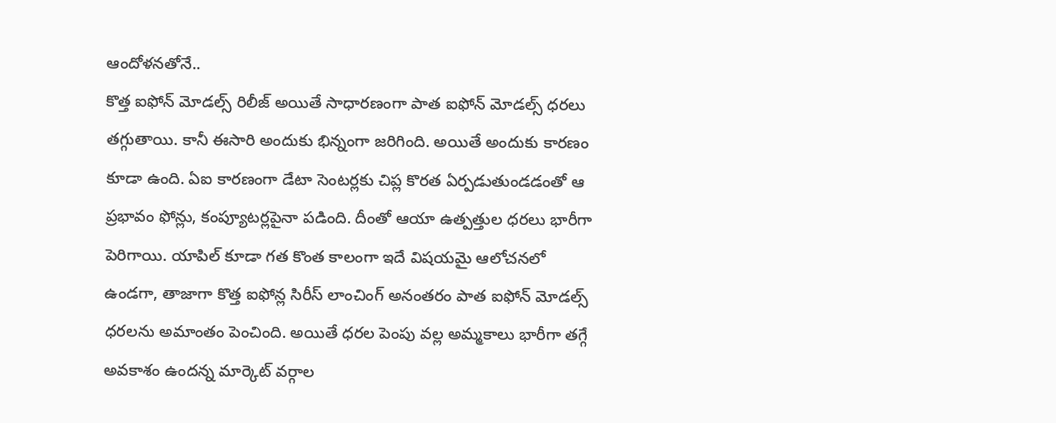ఆందోళనతోనే..
కొత్త ఐఫోన్ మోడల్స్ రిలీజ్ అయితే సాధారణంగా పాత ఐఫోన్ మోడల్స్ ధరలు తగ్గుతాయి. కానీ ఈసారి అందుకు భిన్నంగా జరిగింది. అయితే అందుకు కారణం కూడా ఉంది. ఏఐ కారణంగా డేటా సెంటర్లకు చిప్ల కొరత ఏర్పడుతుండడంతో ఆ ప్రభావం ఫోన్లు, కంప్యూటర్లపైనా పడింది. దీంతో ఆయా ఉత్పత్తుల ధరలు భారీగా పెరిగాయి. యాపిల్ కూడా గత కొంత కాలంగా ఇదే విషయమై ఆలోచనలో ఉండగా, తాజాగా కొత్త ఐఫోన్ల సిరీస్ లాంచింగ్ అనంతరం పాత ఐఫోన్ మోడల్స్ ధరలను అమాంతం పెంచింది. అయితే ధరల పెంపు వల్ల అమ్మకాలు భారీగా తగ్గే అవకాశం ఉందన్న మార్కెట్ వర్గాల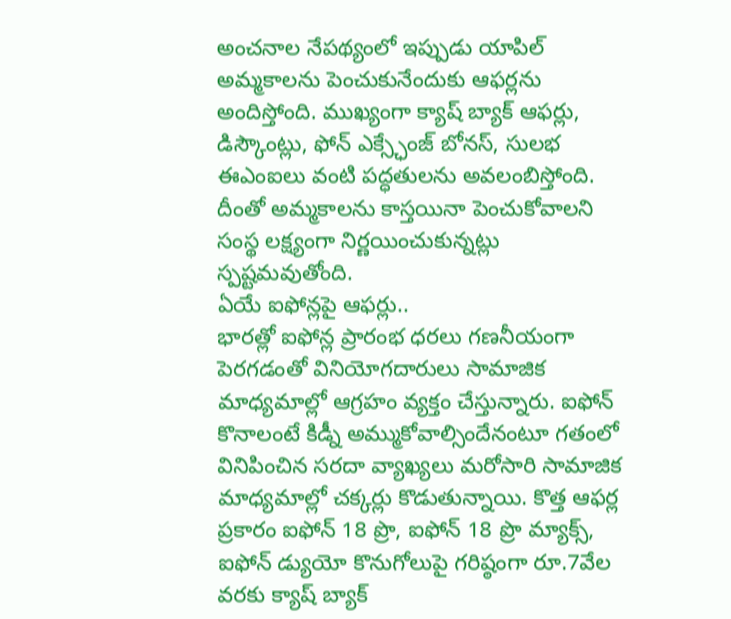అంచనాల నేపథ్యంలో ఇప్పుడు యాపిల్ అమ్మకాలను పెంచుకునేందుకు ఆఫర్లను అందిస్తోంది. ముఖ్యంగా క్యాష్ బ్యాక్ ఆఫర్లు, డిస్కౌంట్లు, ఫోన్ ఎక్స్ఛేంజ్ బోనస్, సులభ ఈఎంఐలు వంటి పద్ధతులను అవలంబిస్తోంది. దీంతో అమ్మకాలను కాస్తయినా పెంచుకోవాలని సంస్థ లక్ష్యంగా నిర్ణయించుకున్నట్లు స్పష్టమవుతోంది.
ఏయే ఐఫోన్లపై ఆఫర్లు..
భారత్లో ఐఫోన్ల ప్రారంభ ధరలు గణనీయంగా పెరగడంతో వినియోగదారులు సామాజిక మాధ్యమాల్లో ఆగ్రహం వ్యక్తం చేస్తున్నారు. ఐఫోన్ కొనాలంటే కిడ్నీ అమ్ముకోవాల్సిందేనంటూ గతంలో వినిపించిన సరదా వ్యాఖ్యలు మరోసారి సామాజిక మాధ్యమాల్లో చక్కర్లు కొడుతున్నాయి. కొత్త ఆఫర్ల ప్రకారం ఐఫోన్ 18 ప్రొ, ఐఫోన్ 18 ప్రొ మ్యాక్స్, ఐఫోన్ డ్యుయో కొనుగోలుపై గరిష్ఠంగా రూ.7వేల వరకు క్యాష్ బ్యాక్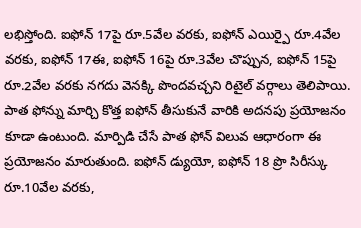లభిస్తోంది. ఐఫోన్ 17పై రూ.5వేల వరకు, ఐఫోన్ ఎయిర్పై రూ.4వేల వరకు, ఐఫోన్ 17ఈ, ఐఫోన్ 16పై రూ.3వేల చొప్పున, ఐఫోన్ 15పై రూ.2వేల వరకు నగదు వెనక్కి పొందవచ్చని రిటైల్ వర్గాలు తెలిపాయి. పాత ఫోన్ను మార్చి కొత్త ఐఫోన్ తీసుకునే వారికి అదనపు ప్రయోజనం కూడా ఉంటుంది. మార్పిడి చేసే పాత ఫోన్ విలువ ఆధారంగా ఈ ప్రయోజనం మారుతుంది. ఐఫోన్ డ్యుయో, ఐఫోన్ 18 ప్రొ సిరీస్కు రూ.10వేల వరకు,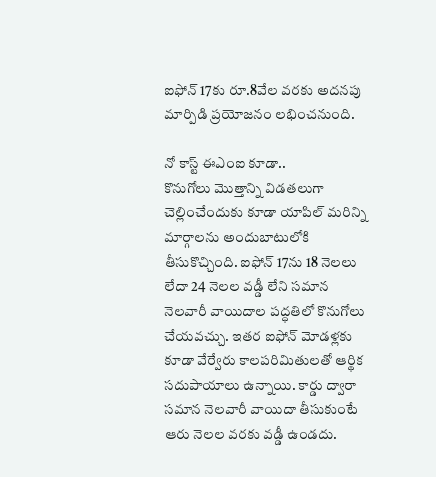ఐఫోన్ 17కు రూ.8వేల వరకు అదనపు మార్పిడి ప్రయోజనం లభించనుంది.

నో కాస్ట్ ఈఎంఐ కూడా..
కొనుగోలు మొత్తాన్ని విడతలుగా చెల్లించేందుకు కూడా యాపిల్ మరిన్ని మార్గాలను అందుబాటులోకి తీసుకొచ్చింది. ఐఫోన్ 17ను 18 నెలలు లేదా 24 నెలల వడ్డీ లేని సమాన నెలవారీ వాయిదాల పద్ధతిలో కొనుగోలు చేయవచ్చు. ఇతర ఐఫోన్ మోడళ్లకు కూడా వేర్వేరు కాలపరిమితులతో ఆర్థిక సదుపాయాలు ఉన్నాయి. కార్డు ద్వారా సమాన నెలవారీ వాయిదా తీసుకుంటే ఆరు నెలల వరకు వడ్డీ ఉండదు.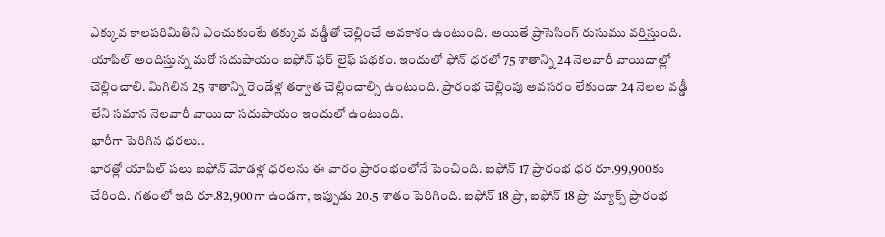ఎక్కువ కాలపరిమితిని ఎంచుకుంటే తక్కువ వడ్డీతో చెల్లించే అవకాశం ఉంటుంది. అయితే ప్రాసెసింగ్ రుసుము వర్తిస్తుంది. యాపిల్ అందిస్తున్న మరో సదుపాయం ఐఫోన్ ఫర్ లైఫ్ పథకం. ఇందులో ఫోన్ ధరలో 75 శాతాన్ని 24 నెలవారీ వాయిదాల్లో చెల్లించాలి. మిగిలిన 25 శాతాన్ని రెండేళ్ల తర్వాత చెల్లించాల్సి ఉంటుంది. ప్రారంభ చెల్లింపు అవసరం లేకుండా 24 నెలల వడ్డీ లేని సమాన నెలవారీ వాయిదా సదుపాయం ఇందులో ఉంటుంది.
భారీగా పెరిగిన ధరలు..
భారత్లో యాపిల్ పలు ఐఫోన్ మోడళ్ల ధరలను ఈ వారం ప్రారంభంలోనే పెంచింది. ఐఫోన్ 17 ప్రారంభ ధర రూ.99,900కు చేరింది. గతంలో ఇది రూ.82,900గా ఉండగా, ఇప్పుడు 20.5 శాతం పెరిగింది. ఐఫోన్ 18 ప్రొ, ఐఫోన్ 18 ప్రొ మ్యాక్స్ ప్రారంభ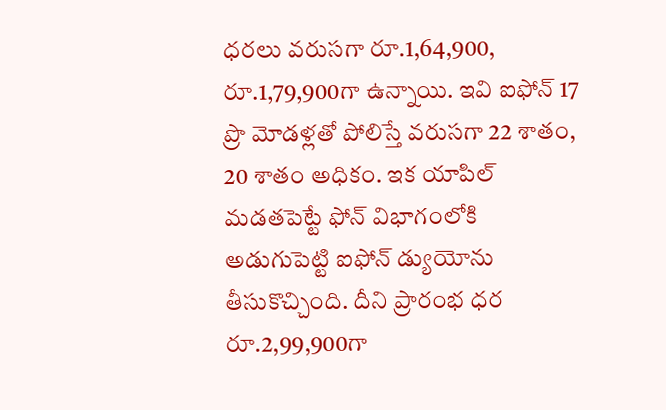ధరలు వరుసగా రూ.1,64,900, రూ.1,79,900గా ఉన్నాయి. ఇవి ఐఫోన్ 17 ప్రొ మోడళ్లతో పోలిస్తే వరుసగా 22 శాతం, 20 శాతం అధికం. ఇక యాపిల్ మడతపెట్టే ఫోన్ విభాగంలోకి అడుగుపెట్టి ఐఫోన్ డ్యుయోను తీసుకొచ్చింది. దీని ప్రారంభ ధర రూ.2,99,900గా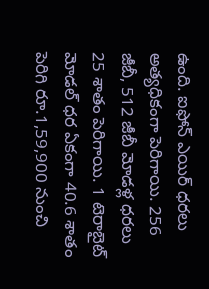ఉంది. ఐఫోన్ ఎయిర్ ధరలు అత్యధికంగా పెరిగాయి. 256 జీబీ, 512 జీబీ మోడళ్ల ధరలు 25 శాతం పెరిగాయి. 1 టెరాబైట్ మోడల్ ధర ఏకంగా 40.6 శాతం పెరిగి రూ.1,59,900 నుంచి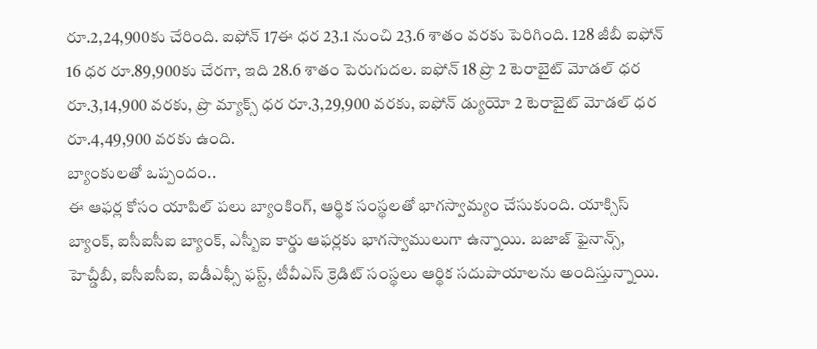రూ.2,24,900కు చేరింది. ఐఫోన్ 17ఈ ధర 23.1 నుంచి 23.6 శాతం వరకు పెరిగింది. 128 జీబీ ఐఫోన్ 16 ధర రూ.89,900కు చేరగా, ఇది 28.6 శాతం పెరుగుదల. ఐఫోన్ 18 ప్రొ 2 టెరాబైట్ మోడల్ ధర రూ.3,14,900 వరకు, ప్రొ మ్యాక్స్ ధర రూ.3,29,900 వరకు, ఐఫోన్ డ్యుయో 2 టెరాబైట్ మోడల్ ధర రూ.4,49,900 వరకు ఉంది.
బ్యాంకులతో ఒప్పందం..
ఈ ఆఫర్ల కోసం యాపిల్ పలు బ్యాంకింగ్, ఆర్థిక సంస్థలతో భాగస్వామ్యం చేసుకుంది. యాక్సిస్ బ్యాంక్, ఐసీఐసీఐ బ్యాంక్, ఎస్బీఐ కార్డు ఆఫర్లకు భాగస్వాములుగా ఉన్నాయి. బజాజ్ ఫైనాన్స్, హెచ్డీబీ, ఐసీఐసీఐ, ఐడీఎఫ్సీ ఫస్ట్, టీవీఎస్ క్రెడిట్ సంస్థలు ఆర్థిక సదుపాయాలను అందిస్తున్నాయి.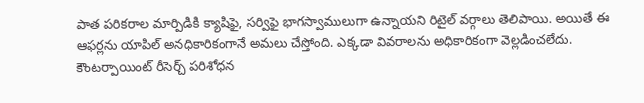పాత పరికరాల మార్పిడికి క్యాషిఫై, సర్విఫై భాగస్వాములుగా ఉన్నాయని రిటైల్ వర్గాలు తెలిపాయి. అయితే ఈ ఆఫర్లను యాపిల్ అనధికారికంగానే అమలు చేస్తోంది. ఎక్కడా వివరాలను అధికారికంగా వెల్లడించలేదు. కౌంటర్పాయింట్ రీసెర్చ్ పరిశోధన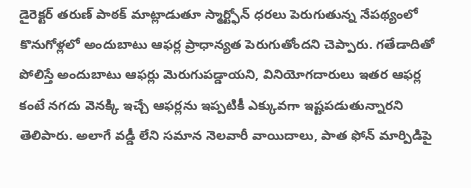డైరెక్టర్ తరుణ్ పాఠక్ మాట్లాడుతూ స్మార్ట్ఫోన్ ధరలు పెరుగుతున్న నేపథ్యంలో కొనుగోళ్లలో అందుబాటు ఆఫర్ల ప్రాధాన్యత పెరుగుతోందని చెప్పారు. గతేడాదితో పోలిస్తే అందుబాటు ఆఫర్లు మెరుగుపడ్డాయని, వినియోగదారులు ఇతర ఆఫర్ల కంటే నగదు వెనక్కి ఇచ్చే ఆఫర్లను ఇప్పటికీ ఎక్కువగా ఇష్టపడుతున్నారని తెలిపారు. అలాగే వడ్డీ లేని సమాన నెలవారీ వాయిదాలు, పాత ఫోన్ మార్పిడిపై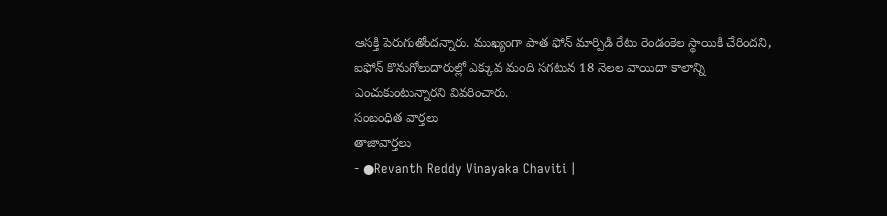ఆసక్తి పెరుగుతోందన్నారు. ముఖ్యంగా పాత ఫోన్ మార్పిడి రేటు రెండంకెల స్థాయికి చేరిందని, ఐఫోన్ కొనుగోలుదారుల్లో ఎక్కువ మంది సగటున 18 నెలల వాయిదా కాలాన్ని ఎంచుకుంటున్నారని వివరించారు.
సంబంధిత వార్తలు
తాజావార్తలు
- ●Revanth Reddy Vinayaka Chaviti |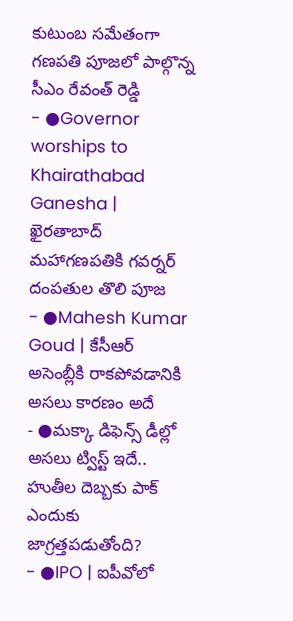కుటుంబ సమేతంగా గణపతి పూజలో పాల్గొన్న సీఎం రేవంత్ రెడ్డి
- ●Governor worships to Khairathabad Ganesha | ఖైరతాబాద్ మహాగణపతికి గవర్నర్ దంపతుల తొలి పూజ
- ●Mahesh Kumar Goud | కేసీఆర్ అసెంబ్లీకి రాకపోవడానికి అసలు కారణం అదే
- ●మక్కా డిఫెన్స్ డీల్లో అసలు ట్విస్ట్ ఇదే.. హుతీల దెబ్బకు పాక్ ఎందుకు జాగ్రత్తపడుతోంది?
- ●IPO | ఐపీవోలో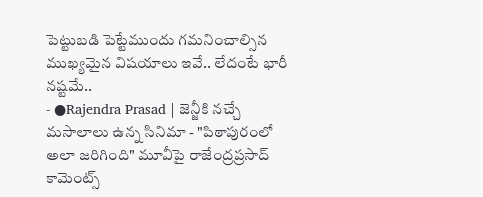పెట్టుబడి పెట్టేముందు గమనించాల్సిన ముఖ్యమైన విషయాలు ఇవే.. లేదంటే భారీ నష్టమే..
- ●Rajendra Prasad | జెన్జీకి నచ్చే మసాలాలు ఉన్న సినిమా - "పిఠాపురంలో అలా జరిగింది" మూవీపై రాజేంద్రప్రసాద్ కామెంట్స్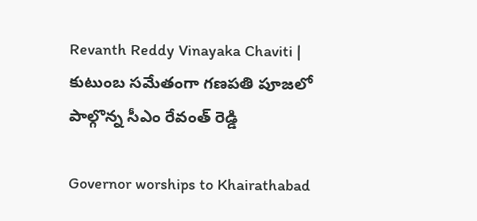Revanth Reddy Vinayaka Chaviti | కుటుంబ సమేతంగా గణపతి పూజలో పాల్గొన్న సీఎం రేవంత్ రెడ్డి

Governor worships to Khairathabad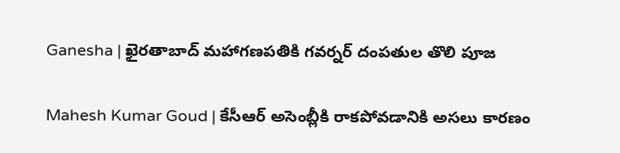Ganesha | ఖైరతాబాద్ మహాగణపతికి గవర్నర్ దంపతుల తొలి పూజ

Mahesh Kumar Goud | కేసీఆర్ అసెంబ్లీకి రాకపోవడానికి అసలు కారణం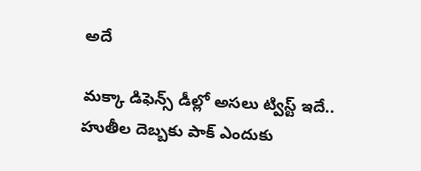అదే

మక్కా డిఫెన్స్ డీల్లో అసలు ట్విస్ట్ ఇదే.. హుతీల దెబ్బకు పాక్ ఎందుకు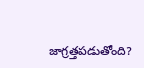జాగ్రత్తపడుతోంది?